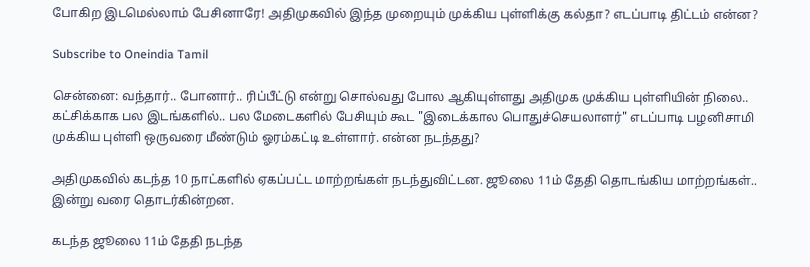போகிற இடமெல்லாம் பேசினாரே! அதிமுகவில் இந்த முறையும் முக்கிய புள்ளிக்கு கல்தா? எடப்பாடி திட்டம் என்ன?

Subscribe to Oneindia Tamil

சென்னை: வந்தார்.. போனார்.. ரிப்பீட்டு என்று சொல்வது போல ஆகியுள்ளது அதிமுக முக்கிய புள்ளியின் நிலை.. கட்சிக்காக பல இடங்களில்.. பல மேடைகளில் பேசியும் கூட "இடைக்கால பொதுச்செயலாளர்" எடப்பாடி பழனிசாமி முக்கிய புள்ளி ஒருவரை மீண்டும் ஓரம்கட்டி உள்ளார். என்ன நடந்தது?

அதிமுகவில் கடந்த 10 நாட்களில் ஏகப்பட்ட மாற்றங்கள் நடந்துவிட்டன. ஜூலை 11ம் தேதி தொடங்கிய மாற்றங்கள்.. இன்று வரை தொடர்கின்றன.

கடந்த ஜூலை 11ம் தேதி நடந்த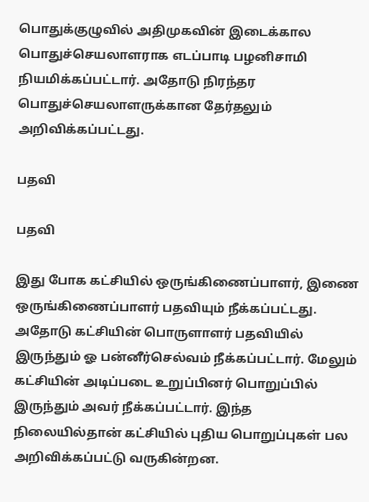பொதுக்குழுவில் அதிமுகவின் இடைக்கால பொதுச்செயலாளராக எடப்பாடி பழனிசாமி நியமிக்கப்பட்டார். அதோடு நிரந்தர பொதுச்செயலாளருக்கான தேர்தலும் அறிவிக்கப்பட்டது.

பதவி

பதவி

இது போக கட்சியில் ஒருங்கிணைப்பாளர், இணை ஒருங்கிணைப்பாளர் பதவியும் நீக்கப்பட்டது. அதோடு கட்சியின் பொருளாளர் பதவியில் இருந்தும் ஓ பன்னீர்செல்வம் நீக்கப்பட்டார். மேலும் கட்சியின் அடிப்படை உறுப்பினர் பொறுப்பில் இருந்தும் அவர் நீக்கப்பட்டார். இந்த நிலையில்தான் கட்சியில் புதிய பொறுப்புகள் பல அறிவிக்கப்பட்டு வருகின்றன.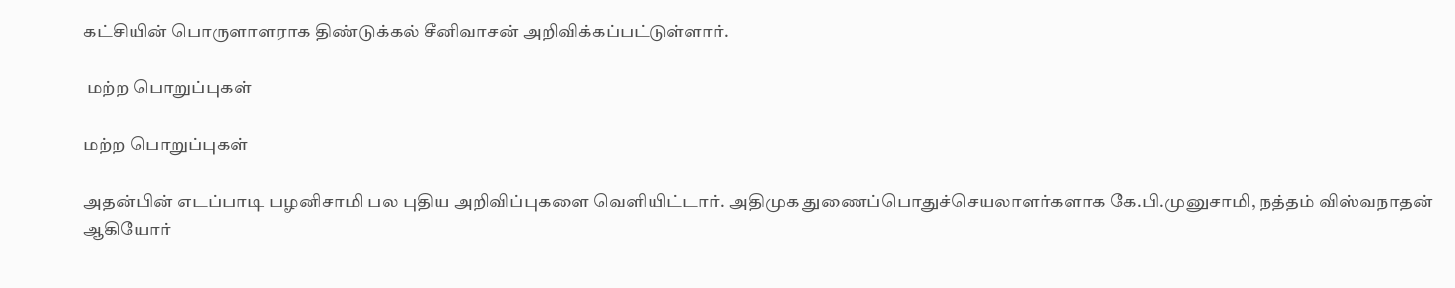கட்சியின் பொருளாளராக திண்டுக்கல் சீனிவாசன் அறிவிக்கப்பட்டுள்ளார்.

 மற்ற பொறுப்புகள்

மற்ற பொறுப்புகள்

அதன்பின் எடப்பாடி பழனிசாமி பல புதிய அறிவிப்புகளை வெளியிட்டார். அதிமுக துணைப்பொதுச்செயலாளர்களாக கே.பி.முனுசாமி, நத்தம் விஸ்வநாதன் ஆகியோர்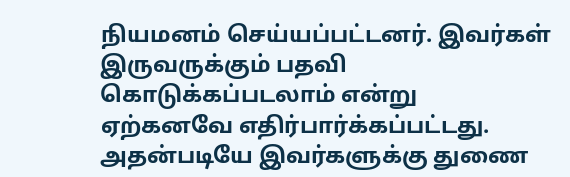நியமனம் செய்யப்பட்டனர். இவர்கள் இருவருக்கும் பதவி கொடுக்கப்படலாம் என்று ஏற்கனவே எதிர்பார்க்கப்பட்டது. அதன்படியே இவர்களுக்கு துணை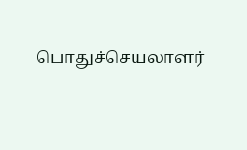பொதுச்செயலாளர்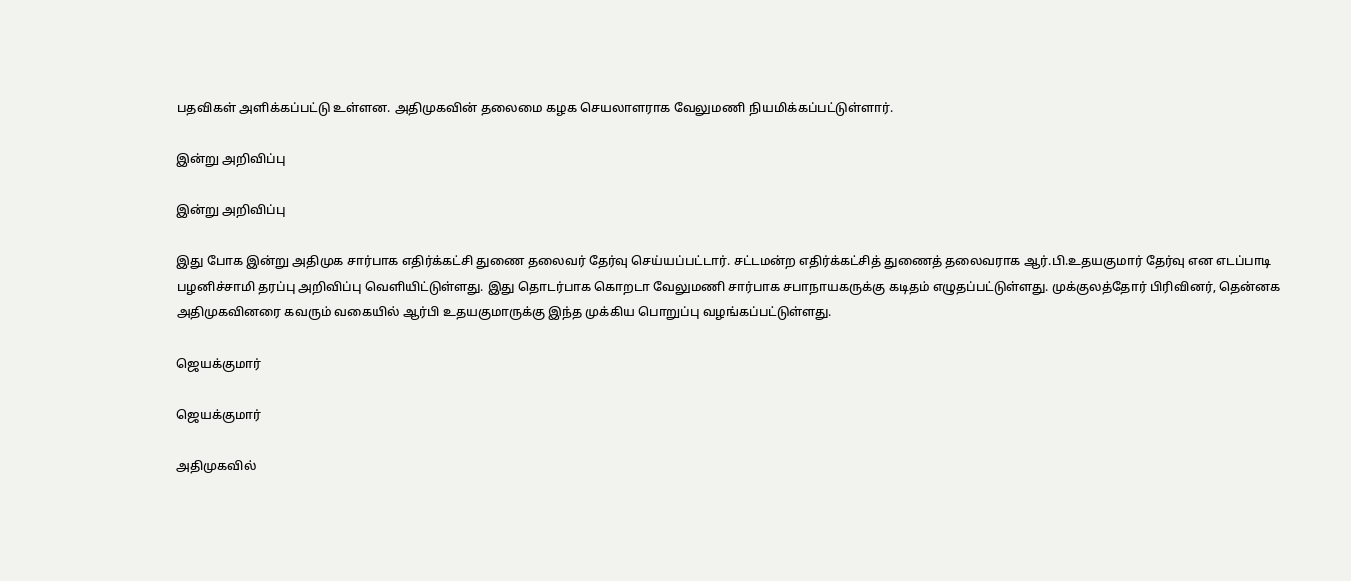பதவிகள் அளிக்கப்பட்டு உள்ளன. அதிமுகவின் தலைமை கழக செயலாளராக வேலுமணி நியமிக்கப்பட்டுள்ளார்.

இன்று அறிவிப்பு

இன்று அறிவிப்பு

இது போக இன்று அதிமுக சார்பாக எதிர்க்கட்சி துணை தலைவர் தேர்வு செய்யப்பட்டார். சட்டமன்ற எதிர்க்கட்சித் துணைத் தலைவராக ஆர்.பி.உதயகுமார் தேர்வு என எடப்பாடி பழனிச்சாமி தரப்பு அறிவிப்பு வெளியிட்டுள்ளது. இது தொடர்பாக கொறடா வேலுமணி சார்பாக சபாநாயகருக்கு கடிதம் எழுதப்பட்டுள்ளது. முக்குலத்தோர் பிரிவினர், தென்னக அதிமுகவினரை கவரும் வகையில் ஆர்பி உதயகுமாருக்கு இந்த முக்கிய பொறுப்பு வழங்கப்பட்டுள்ளது.

ஜெயக்குமார்

ஜெயக்குமார்

அதிமுகவில்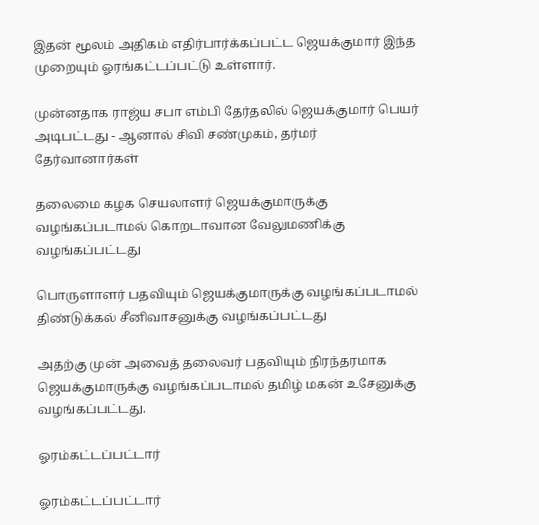இதன் மூலம் அதிகம் எதிர்பார்க்கப்பட்ட ஜெயக்குமார் இந்த முறையும் ஓரங்கட்டப்பட்டு உள்ளார்.

முன்னதாக ராஜ்ய சபா எம்பி தேர்தலில் ஜெயக்குமார் பெயர் அடிபட்டது - ஆனால் சிவி சண்முகம், தர்மர் தேர்வானார்கள்

தலைமை கழக செயலாளர் ஜெயக்குமாருக்கு வழங்கப்படாமல் கொறடாவான வேலுமணிக்கு வழங்கப்பட்டது

பொருளாளர் பதவியும் ஜெயக்குமாருக்கு வழங்கப்படாமல் திண்டுக்கல் சீனிவாசனுக்கு வழங்கப்பட்டது

அதற்கு முன் அவைத் தலைவர் பதவியும் நிரந்தரமாக ஜெயக்குமாருக்கு வழங்கப்படாமல் தமிழ் மகன் உசேனுக்கு வழங்கப்பட்டது.

ஓரம்கட்டப்பட்டார்

ஓரம்கட்டப்பட்டார்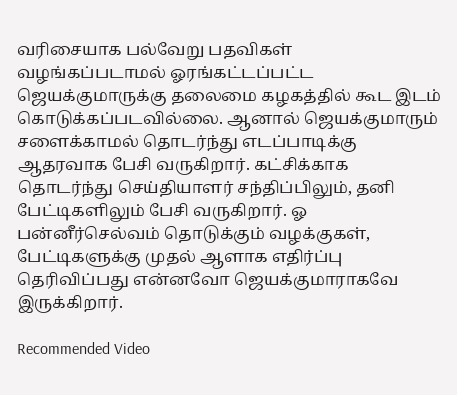வரிசையாக பல்வேறு பதவிகள் வழங்கப்படாமல் ஓரங்கட்டப்பட்ட ஜெயக்குமாருக்கு தலைமை கழகத்தில் கூட இடம் கொடுக்கப்படவில்லை. ஆனால் ஜெயக்குமாரும் சளைக்காமல் தொடர்ந்து எடப்பாடிக்கு ஆதரவாக பேசி வருகிறார். கட்சிக்காக தொடர்ந்து செய்தியாளர் சந்திப்பிலும், தனி பேட்டிகளிலும் பேசி வருகிறார். ஓ பன்னீர்செல்வம் தொடுக்கும் வழக்குகள், பேட்டிகளுக்கு முதல் ஆளாக எதிர்ப்பு தெரிவிப்பது என்னவோ ஜெயக்குமாராகவே இருக்கிறார்.

Recommended Video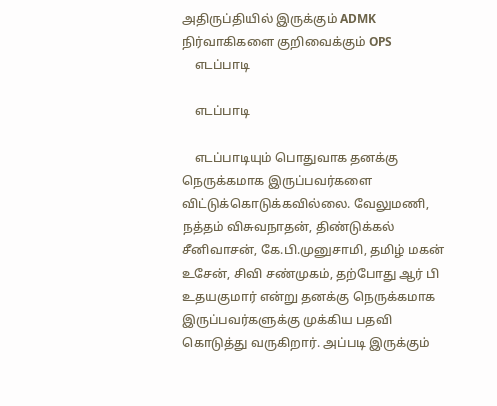அதிருப்தியில் இருக்கும் ADMK நிர்வாகிகளை குறிவைக்கும் OPS
    எடப்பாடி

    எடப்பாடி

    எடப்பாடியும் பொதுவாக தனக்கு நெருக்கமாக இருப்பவர்களை விட்டுக்கொடுக்கவில்லை. வேலுமணி, நத்தம் விசுவநாதன், திண்டுக்கல் சீனிவாசன், கே.பி.முனுசாமி, தமிழ் மகன் உசேன், சிவி சண்முகம், தற்போது ஆர் பி உதயகுமார் என்று தனக்கு நெருக்கமாக இருப்பவர்களுக்கு முக்கிய பதவி கொடுத்து வருகிறார். அப்படி இருக்கும்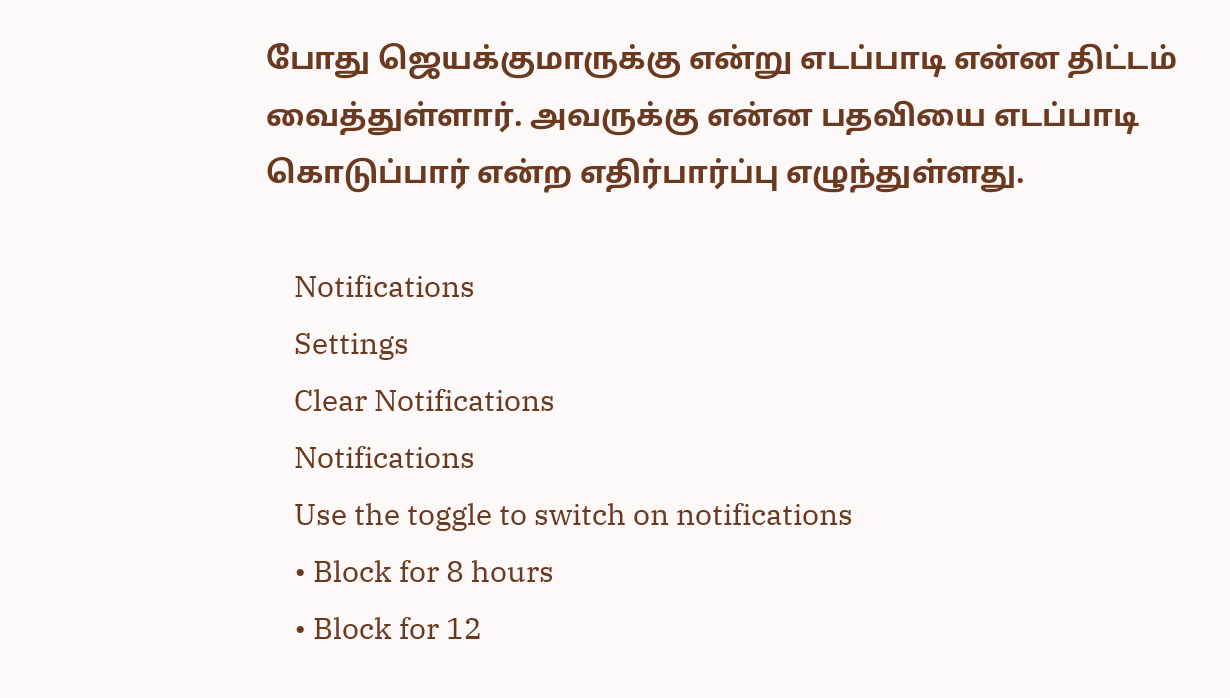போது ஜெயக்குமாருக்கு என்று எடப்பாடி என்ன திட்டம் வைத்துள்ளார். அவருக்கு என்ன பதவியை எடப்பாடி கொடுப்பார் என்ற எதிர்பார்ப்பு எழுந்துள்ளது.

    Notifications
    Settings
    Clear Notifications
    Notifications
    Use the toggle to switch on notifications
    • Block for 8 hours
    • Block for 12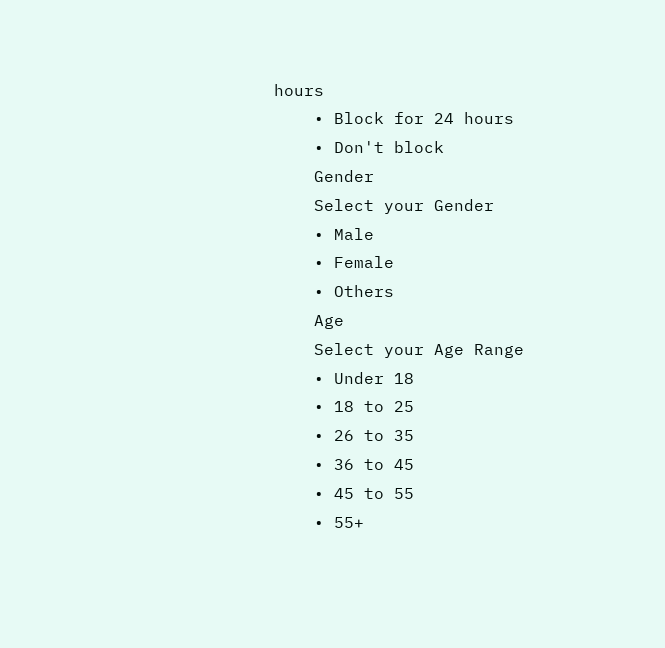hours
    • Block for 24 hours
    • Don't block
    Gender
    Select your Gender
    • Male
    • Female
    • Others
    Age
    Select your Age Range
    • Under 18
    • 18 to 25
    • 26 to 35
    • 36 to 45
    • 45 to 55
    • 55+